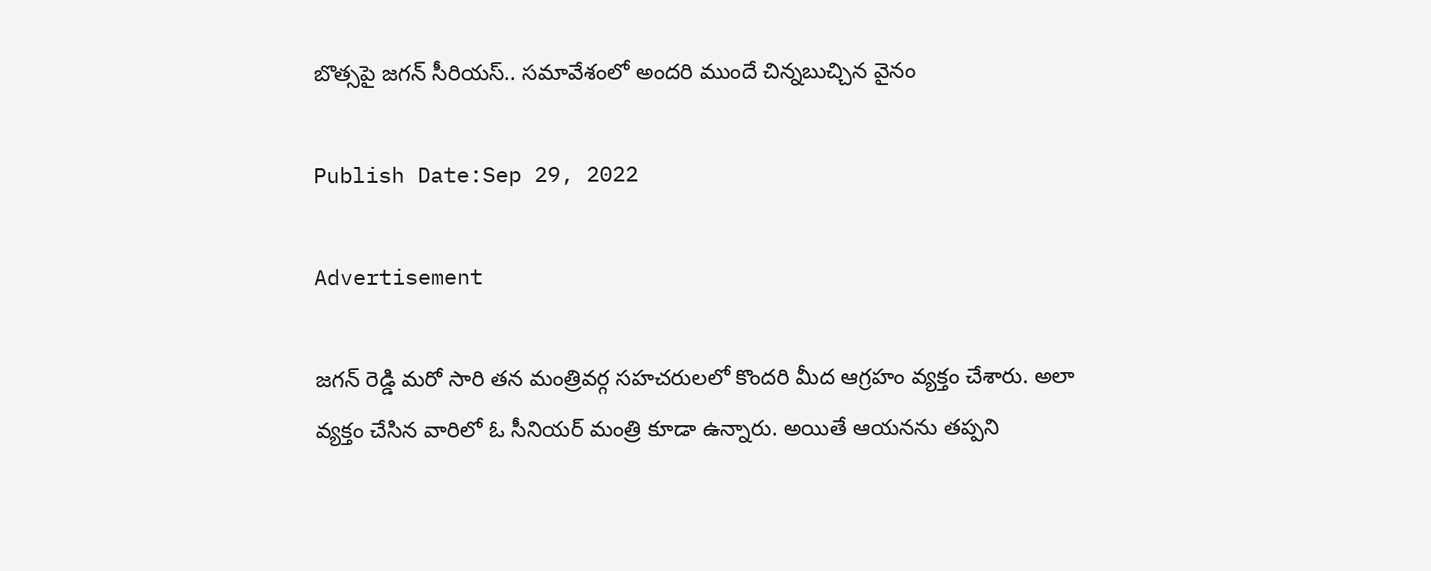బొత్సపై జగన్ సీరియస్.. సమావేశంలో అందరి ముందే చిన్నబుచ్చిన వైనం

Publish Date:Sep 29, 2022

Advertisement

జగన్ రెడ్డి మరో సారి తన మంత్రివర్గ సహచరులలో కొందరి మీద ఆగ్రహం వ్యక్తం చేశారు. అలా వ్యక్తం చేసిన వారిలో ఓ సీనియర్ మంత్రి కూడా ఉన్నారు. అయితే ఆయనను తప్పని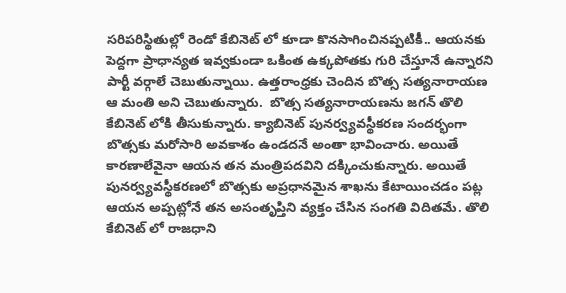సరిపరిస్థితుల్లో రెండో కేబినెట్ లో కూడా కొనసాగించినప్పటికీ.. ఆయనకు పెద్దగా ప్రాధాన్యత ఇవ్వకుండా ఒకింత ఉక్కపోతకు గురి చేస్తూనే ఉన్నారని పార్టీ వర్గాలే చెబుతున్నాయి. ఉత్తరాంధ్రకు చెందిన బొత్స సత్యనారాయణ ఆ మంతి అని చెబుతున్నారు.  బొత్స సత్యనారాయణను జగన్ తొలి కేబినెట్ లోకి తీసుకున్నారు. క్యాబినెట్ పునర్వ్యవస్థీకరణ సందర్భంగా బొత్సకు మరోసారి అవకాశం ఉండదనే అంతా భావించారు. అయితే కారణాలేవైనా ఆయన తన మంత్రిపదవిని దక్కించుకున్నారు. అయితే పునర్వ్యవస్థీకరణలో బొత్సకు అప్రధానమైన శాఖను కేటాయించడం పట్ల ఆయన అప్పట్లోనే తన అసంతృప్తిని వ్యక్తం చేసిన సంగతి విదితమే. తొలి కేబినెట్ లో రాజధాని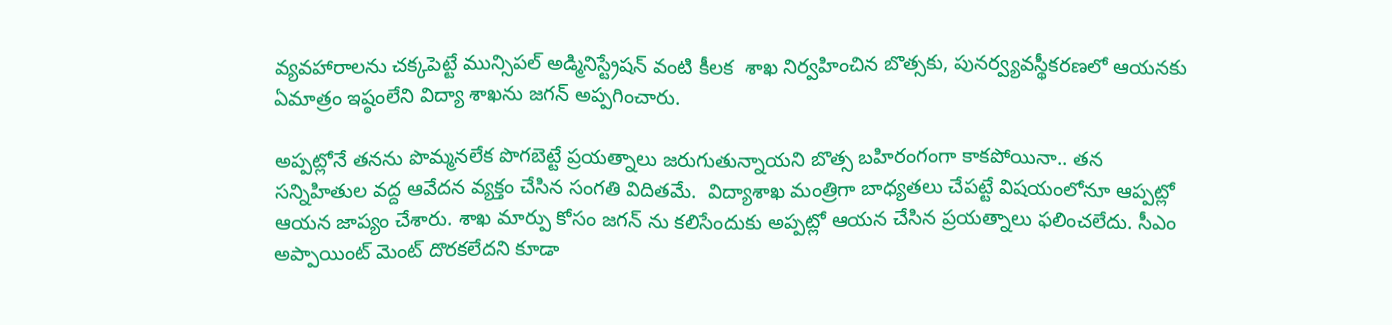వ్యవహారాలను చక్కపెట్టే మున్సిపల్ అడ్మినిస్ట్రేషన్ వంటి కీలక  శాఖ నిర్వహించిన బొత్సకు, పునర్వ్యవస్థీకరణలో ఆయనకు ఏమాత్రం ఇష్ఠంలేని విద్యా శాఖను జగన్ అప్పగించారు.

అప్పట్లోనే తనను పొమ్మనలేక పొగబెట్టే ప్రయత్నాలు జరుగుతున్నాయని బొత్స బహిరంగంగా కాకపోయినా.. తన సన్నిహితుల వద్ద ఆవేదన వ్యక్తం చేసిన సంగతి విదితమే.  విద్యాశాఖ మంత్రిగా బాధ్యతలు చేపట్టే విషయంలోనూ ఆప్పట్లో ఆయన జాప్యం చేశారు. శాఖ మార్పు కోసం జగన్ ను కలిసేందుకు అప్పట్లో ఆయన చేసిన ప్రయత్నాలు ఫలించలేదు. సీఎం అప్పాయింట్ మెంట్ దొరకలేదని కూడా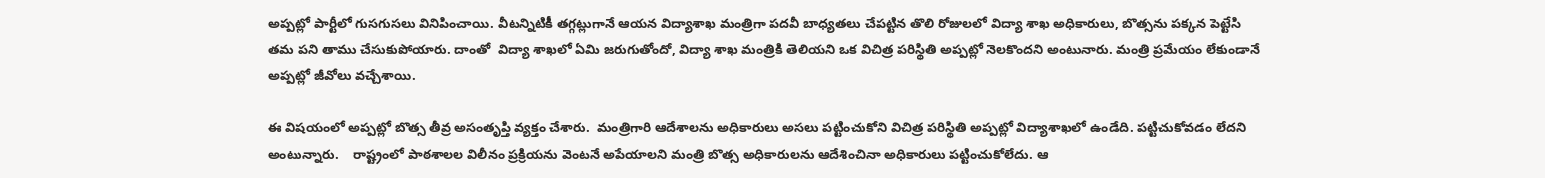అప్పట్లో పార్టీలో గుసగుసలు వినిపించాయి. వీటన్నిటికీ తగ్గట్లుగానే ఆయన విద్యాశాఖ మంత్రిగా పదవీ బాధ్యతలు చేపట్టిన తొలి రోజులలో విద్యా శాఖ అధికారులు, బొత్సను పక్కన పెట్టేసి తమ పని తాము చేసుకుపోయారు. దాంతో  విద్యా శాఖలో ఏమి జరుగుతోందో, విద్యా శాఖ మంత్రికి తెలియని ఒక విచిత్ర పరిస్థితి అప్పట్లో నెలకొందని అంటునారు. మంత్రి ప్రమేయం లేకుండానే అప్పట్లో జీవోలు వచ్చేశాయి.

ఈ విషయంలో అప్పట్లో బొత్స తీవ్ర అసంతృప్తి వ్యక్తం చేశారు.  మంత్రిగారి ఆదేశాలను అధికారులు అసలు పట్టించుకోని విచిత్ర పరిస్థితి అప్పట్లో విద్యాశాఖలో ఉండేది. పట్టిచుకోవడం లేదని అంటున్నారు.    రాష్ట్రంలో పాఠశాలల విలీనం ప్రక్రియను వెంటనే అపేయాలని మంత్రి బొత్స అధికారులను ఆదేశించినా అధికారులు పట్టించుకోలేదు. ఆ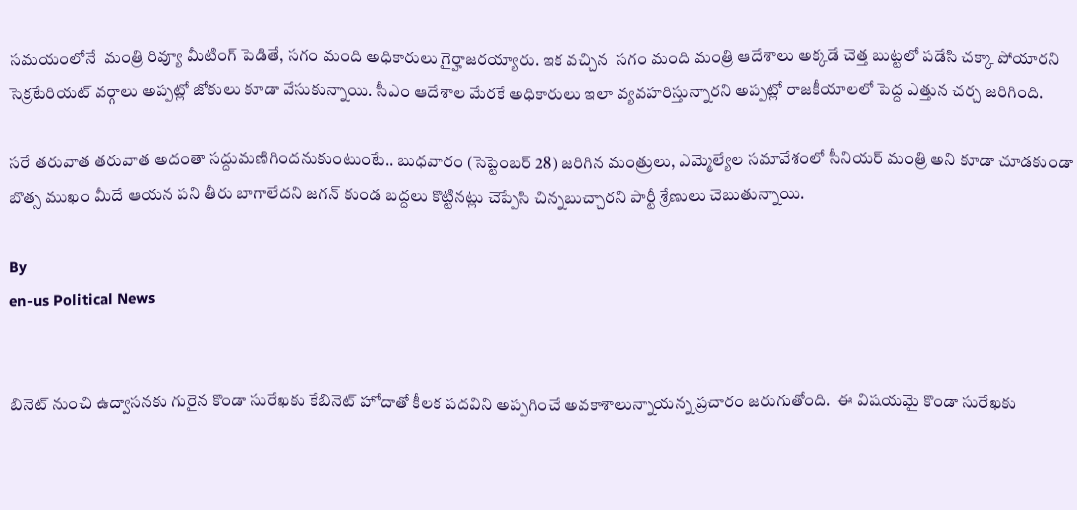సమయంలోనే  మంత్రి రివ్యూ మీటింగ్ పెడితే, సగం మంది అధికారులు గైర్హాజరయ్యారు. ఇక వచ్చిన  సగం మంది మంత్రి ఆదేశాలు అక్కడే చెత్త బుట్టలో పడేసి చక్కా పోయారని సెక్రటేరియట్ వర్గాలు అప్పట్లో జోకులు కూడా వేసుకున్నాయి. సీఎం ఆదేశాల మేరకే అధికారులు ఇలా వ్యవహరిస్తున్నారని అప్పట్లో రాజకీయాలలో పెద్ద ఎత్తున చర్చ జరిగింది.

సరే తరువాత తరువాత అదంతా సద్దుమణిగిందనుకుంటుంటే.. బుధవారం (సెప్టెంబర్ 28) జరిగిన మంత్రులు, ఎమ్మెల్యేల సమావేశంలో సీనియర్ మంత్రి అని కూడా చూడకుండా బొత్స ముఖం మీదే ఆయన పని తీరు బాగాలేదని జగన్ కుండ బద్దలు కొట్టినట్లు చెప్పేసి చిన్నబుచ్చారని పార్టీ శ్రేణులు చెబుతున్నాయి.

By
en-us Political News


బినెట్ నుంచి ఉద్వాసనకు గురైన కొండా సురేఖకు కేబినెట్ హోదాతో కీలక పదవిని అప్పగించే అవకాశాలున్నాయన్న ప్రచారం జరుగుతోంది.  ఈ విషయమై కొండా సురేఖకు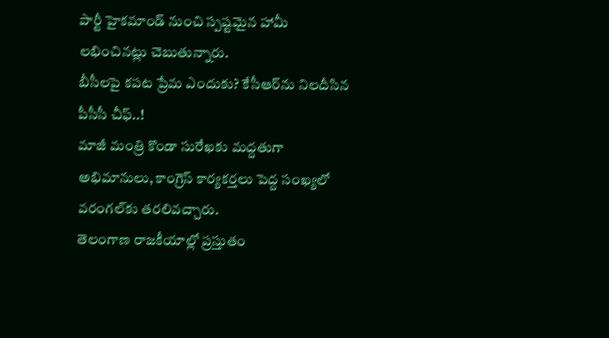పార్టీ హైకమాండ్ నుంచి స్పష్టమైన హామీ లభించినట్లు చెబుతున్నారు.
బీసీలపై కపట ప్రేమ ఎందుకు? కేసీఆర్‌ను నిలదీసిన పీసీసీ చీఫ్..!
మాజీ మంత్రి కొండా సురేఖకు మద్దతుగా అభిమానులు, కాంగ్రెస్ కార్యకర్తలు పెద్ద సంఖ్యలో వరంగల్‌కు తరలివచ్చారు.
తెలంగాణ రాజకీయాల్లో ప్రస్తుతం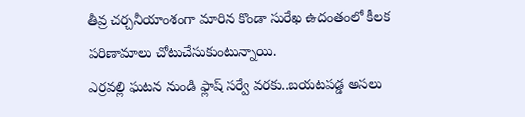తీవ్ర చర్చనీయాంశంగా మారిన కొండా సురేఖ ఉదంతంలో కీలక పరిణామాలు చోటుచేసుకుంటున్నాయి.
ఎర్రవల్లి ఘటన నుండి ఫ్లాష్ సర్వే వరకు..బయటపడ్డ అసలు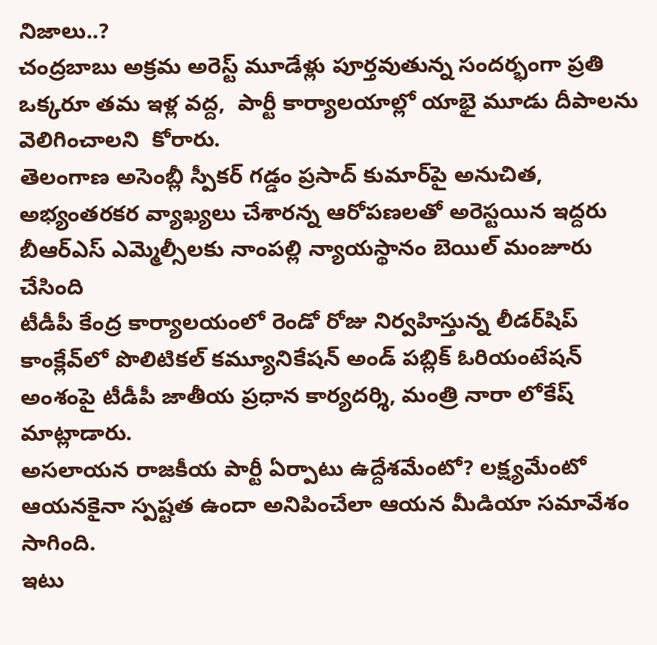నిజాలు..?
చంద్రబాబు అక్రమ అరెస్ట్ మూడేళ్లు పూర్తవుతున్న సందర్భంగా ప్రతి ఒక్కరూ తమ ఇళ్ల వద్ద,  పార్టీ కార్యాలయాల్లో యాభై మూడు దీపాలను వెలిగించాలని  కోరారు.
తెలంగాణ అసెంబ్లీ స్పీకర్ గడ్డం ప్రసాద్ కుమార్‌పై అనుచిత, అభ్యంతరకర వ్యాఖ్యలు చేశారన్న ఆరోపణలతో అరెస్టయిన ఇద్దరు బీఆర్ఎస్ ఎమ్మెల్సీలకు నాంపల్లి న్యాయస్థానం బెయిల్ మంజూరు చేసింది
టీడీపీ కేంద్ర కార్యాలయంలో రెండో రోజు నిర్వహిస్తున్న లీడర్‌షిప్ కాంక్లేవ్‌లో పొలిటికల్ కమ్యూనికేషన్ అండ్ పబ్లిక్ ఓరియంటేషన్ అంశంపై టీడీపీ జాతీయ ప్రధాన కార్యదర్శి, మంత్రి నారా లోకేష్ మాట్లాడారు.
అసలాయన రాజకీయ పార్టీ ఏర్పాటు ఉద్దేశమేంటో? లక్ష్యమేంటో ఆయనకైనా స్పష్టత ఉందా అనిపించేలా ఆయన మీడియా సమావేశం సాగింది.
ఇటు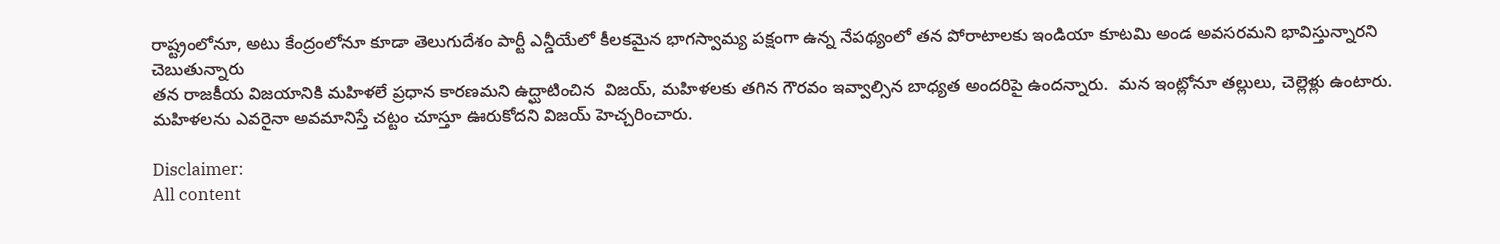రాష్ట్రంలోనూ, అటు కేంద్రంలోనూ కూడా తెలుగుదేశం పార్టీ ఎన్డీయేలో కీలకమైన భాగస్వామ్య పక్షంగా ఉన్న నేపథ్యంలో తన పోరాటాలకు ఇండియా కూటమి అండ అవసరమని భావిస్తున్నారని చెబుతున్నారు
తన రాజకీయ విజయానికి మహిళలే ప్రధాన కారణమని ఉద్ఘాటించిన  విజయ్, మహిళలకు తగిన గౌరవం ఇవ్వాల్సిన బాధ్యత అందరిపై ఉందన్నారు.  మన ఇంట్లోనూ తల్లులు, చెల్లెళ్లు ఉంటారు. మహిళలను ఎవరైనా అవమానిస్తే చట్టం చూస్తూ ఊరుకోదని విజయ్ హెచ్చరించారు.

Disclaimer:
All content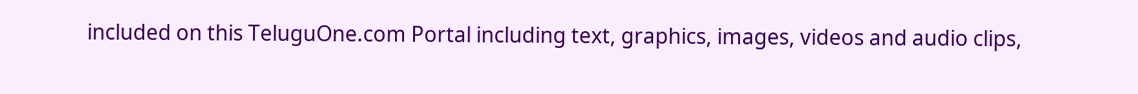included on this TeluguOne.com Portal including text, graphics, images, videos and audio clips,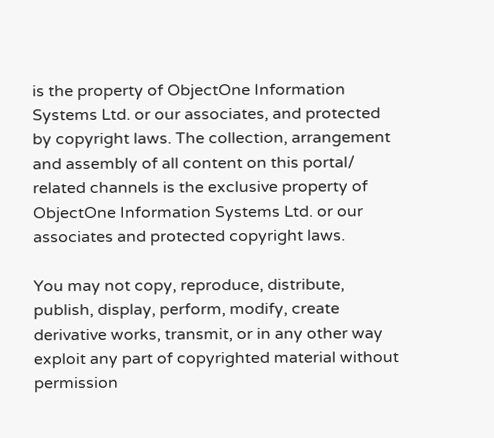is the property of ObjectOne Information Systems Ltd. or our associates, and protected by copyright laws. The collection, arrangement and assembly of all content on this portal/ related channels is the exclusive property of ObjectOne Information Systems Ltd. or our associates and protected copyright laws.

You may not copy, reproduce, distribute, publish, display, perform, modify, create derivative works, transmit, or in any other way exploit any part of copyrighted material without permission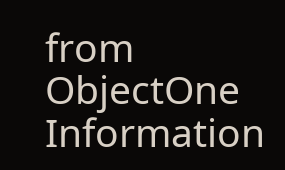from ObjectOne Information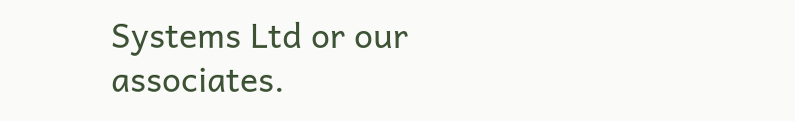Systems Ltd or our associates.